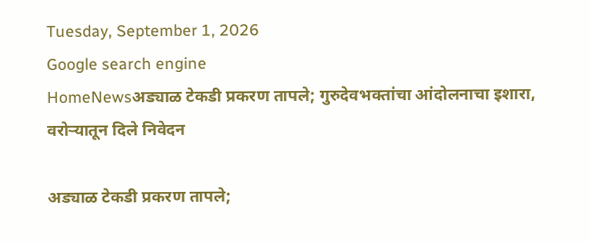Tuesday, September 1, 2026
Google search engine
HomeNewsअड्याळ टेकडी प्रकरण तापले; गुरुदेवभक्तांचा आंदोलनाचा इशारा, वरोऱ्यातून दिले निवेदन

अड्याळ टेकडी प्रकरण तापले;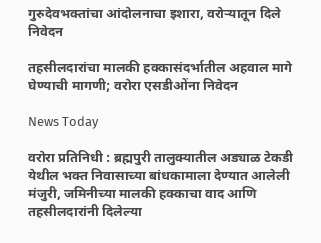गुरुदेवभक्तांचा आंदोलनाचा इशारा, वरोऱ्यातून दिले निवेदन

तहसीलदारांचा मालकी हक्कासंदर्भातील अहवाल मागे घेण्याची मागणी; वरोरा एसडीओंना निवेदन

News Today

वरोरा प्रतिनिधी : ब्रह्मपुरी तालुक्यातील अड्याळ टेकडी येथील भक्त निवासाच्या बांधकामाला देण्यात आलेली मंजुरी, जमिनीच्या मालकी हक्काचा वाद आणि तहसीलदारांनी दिलेल्या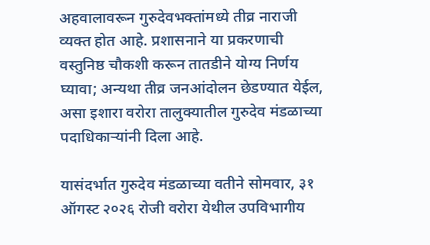अहवालावरून गुरुदेवभक्तांमध्ये तीव्र नाराजी व्यक्त होत आहे. प्रशासनाने या प्रकरणाची वस्तुनिष्ठ चौकशी करून तातडीने योग्य निर्णय घ्यावा; अन्यथा तीव्र जनआंदोलन छेडण्यात येईल, असा इशारा वरोरा तालुक्यातील गुरुदेव मंडळाच्या पदाधिकाऱ्यांनी दिला आहे.

यासंदर्भात गुरुदेव मंडळाच्या वतीने सोमवार, ३१ ऑगस्ट २०२६ रोजी वरोरा येथील उपविभागीय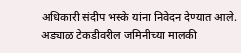अधिकारी संदीप भस्के यांना निवेदन देण्यात आले. अड्याळ टेकडीवरील जमिनीच्या मालकी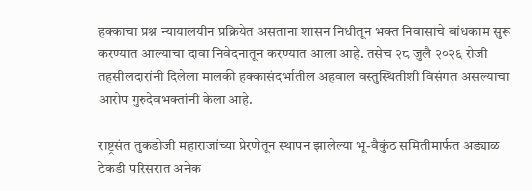हक्काचा प्रश्न न्यायालयीन प्रक्रियेत असताना शासन निधीतून भक्त निवासाचे बांधकाम सुरू करण्यात आल्याचा दावा निवेदनातून करण्यात आला आहे. तसेच २८ जुलै २०२६ रोजी तहसीलदारांनी दिलेला मालकी हक्कासंदर्भातील अहवाल वस्तुस्थितीशी विसंगत असल्याचा आरोप गुरुदेवभक्तांनी केला आहे.

राष्ट्रसंत तुकडोजी महाराजांच्या प्रेरणेतून स्थापन झालेल्या भू-वैकुंठ समितीमार्फत अड्याळ टेकडी परिसरात अनेक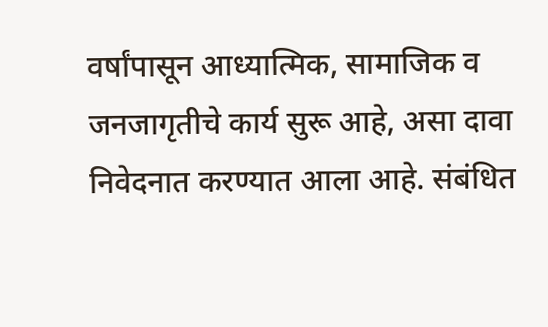वर्षांपासून आध्यात्मिक, सामाजिक व जनजागृतीचे कार्य सुरू आहे, असा दावा निवेदनात करण्यात आला आहे. संबंधित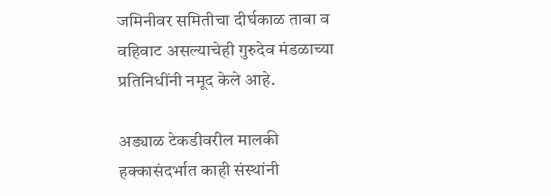जमिनीवर समितीचा दीर्घकाळ ताबा व वहिवाट असल्याचेही गुरुदेव मंडळाच्या प्रतिनिधींनी नमूद केले आहे.

अड्याळ टेकडीवरील मालकी हक्कासंदर्भात काही संस्थांनी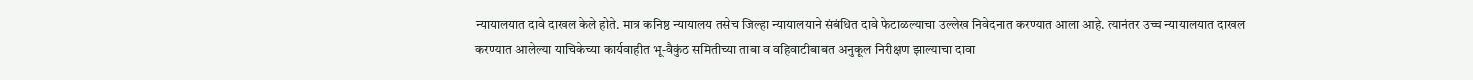न्यायालयात दावे दाखल केले होते. मात्र कनिष्ठ न्यायालय तसेच जिल्हा न्यायालयाने संबंधित दावे फेटाळल्याचा उल्लेख निवेदनात करण्यात आला आहे. त्यानंतर उच्च न्यायालयात दाखल करण्यात आलेल्या याचिकेच्या कार्यवाहीत भू-वैकुंठ समितीच्या ताबा व वहिवाटीबाबत अनुकूल निरीक्षण झाल्याचा दावा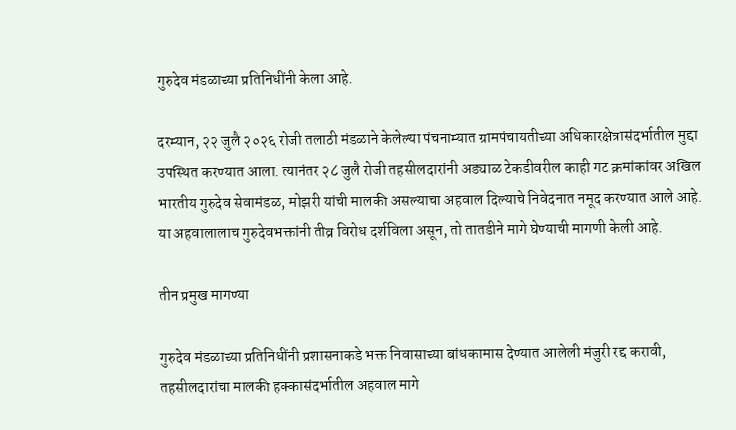गुरुदेव मंडळाच्या प्रतिनिधींनी केला आहे.

दरम्यान, २२ जुलै २०२६ रोजी तलाठी मंडळाने केलेल्या पंचनाम्यात ग्रामपंचायतीच्या अधिकारक्षेत्रासंदर्भातील मुद्दा उपस्थित करण्यात आला. त्यानंतर २८ जुलै रोजी तहसीलदारांनी अड्याळ टेकडीवरील काही गट क्रमांकांवर अखिल भारतीय गुरुदेव सेवामंडळ, मोझरी यांची मालकी असल्याचा अहवाल दिल्याचे निवेदनात नमूद करण्यात आले आहे. या अहवालालाच गुरुदेवभक्तांनी तीव्र विरोध दर्शविला असून, तो तातडीने मागे घेण्याची मागणी केली आहे.

तीन प्रमुख मागण्या

गुरुदेव मंडळाच्या प्रतिनिधींनी प्रशासनाकडे भक्त निवासाच्या बांधकामास देण्यात आलेली मंजुरी रद्द करावी, तहसीलदारांचा मालकी हक्कासंदर्भातील अहवाल मागे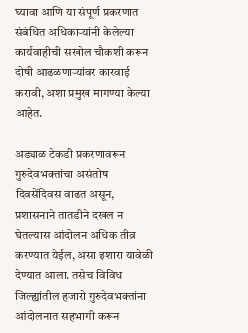घ्यावा आणि या संपूर्ण प्रकरणात संबंधित अधिकाऱ्यांनी केलेल्या कार्यवाहीची सखोल चौकशी करून दोषी आढळणाऱ्यांवर कारवाई करावी, अशा प्रमुख मागण्या केल्या आहेत.

अड्याळ टेकडी प्रकरणावरून गुरुदेवभक्तांचा असंतोष दिवसेंदिवस वाढत असून, प्रशासनाने तातडीने दखल न घेतल्यास आंदोलन अधिक तीव्र करण्यात येईल, असा इशारा यावेळी देण्यात आला. तसेच विविध जिल्ह्यांतील हजारो गुरुदेवभक्तांना आंदोलनात सहभागी करून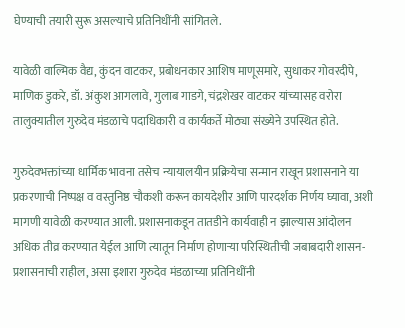घेण्याची तयारी सुरू असल्याचे प्रतिनिधींनी सांगितले.

यावेळी वाल्मिक वैद्य, कुंदन वाटकर, प्रबोधनकार आशिष माणूसमारे, सुधाकर गोवरदीपे, माणिक डुकरे, डॉ. अंकुश आगलावे, गुलाब गाडगे, चंद्रशेखर वाटकर यांच्यासह वरोरा तालुक्यातील गुरुदेव मंडळाचे पदाधिकारी व कार्यकर्ते मोठ्या संख्येने उपस्थित होते.

गुरुदेवभक्तांच्या धार्मिक भावना तसेच न्यायालयीन प्रक्रियेचा सन्मान राखून प्रशासनाने या प्रकरणाची निष्पक्ष व वस्तुनिष्ठ चौकशी करून कायदेशीर आणि पारदर्शक निर्णय घ्यावा, अशी मागणी यावेळी करण्यात आली. प्रशासनाकडून तातडीने कार्यवाही न झाल्यास आंदोलन अधिक तीव्र करण्यात येईल आणि त्यातून निर्माण होणाऱ्या परिस्थितीची जबाबदारी शासन-प्रशासनाची राहील, असा इशारा गुरुदेव मंडळाच्या प्रतिनिधींनी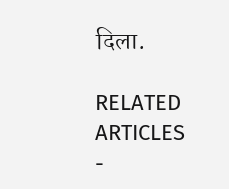दिला.

RELATED ARTICLES
-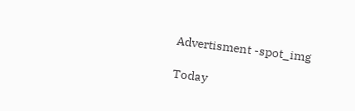Advertisment -spot_img

Today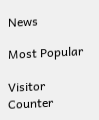News

Most Popular

Visitor Counter